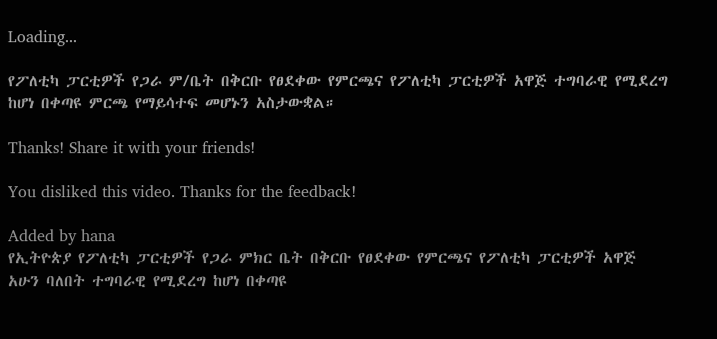Loading...

የፖለቲካ ፓርቲዎች የጋራ ም/ቤት በቅርቡ የፀደቀው የምርጫና የፖለቲካ ፓርቲዎች አዋጅ ተግባራዊ የሚደረግ ከሆነ በቀጣዩ ምርጫ የማይሳተፍ መሆኑን አስታውቋል።

Thanks! Share it with your friends!

You disliked this video. Thanks for the feedback!

Added by hana
የኢትዮጵያ የፖለቲካ ፓርቲዎች የጋራ ምክር ቤት በቅርቡ የፀደቀው የምርጫና የፖለቲካ ፓርቲዎች አዋጅ አሁን ባለበት ተግባራዊ የሚደረግ ከሆነ በቀጣዩ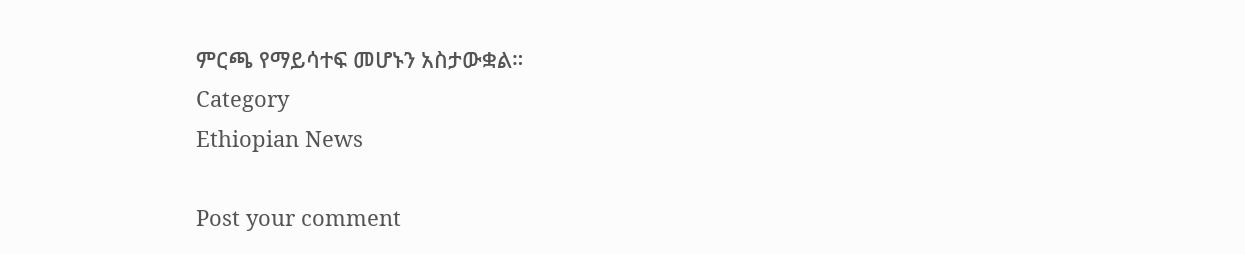ምርጫ የማይሳተፍ መሆኑን አስታውቋል።
Category
Ethiopian News

Post your comment